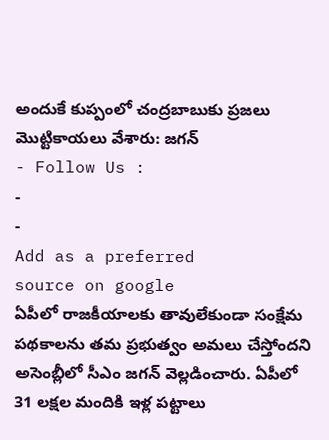అందుకే కుప్పంలో చంద్రబాబుకు ప్రజలు మొట్టికాయలు వేశారు: జగన్
- Follow Us :
-
-
Add as a preferred
source on google
ఏపీలో రాజకీయాలకు తావులేకుండా సంక్షేమ పథకాలను తమ ప్రభుత్వం అమలు చేస్తోందని అసెంబ్లీలో సీఎం జగన్ వెల్లడించారు. ఏపీలో 31 లక్షల మందికి ఇళ్ల పట్టాలు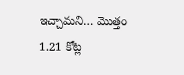ఇచ్చామని… మొత్తం 1.21 కోట్ల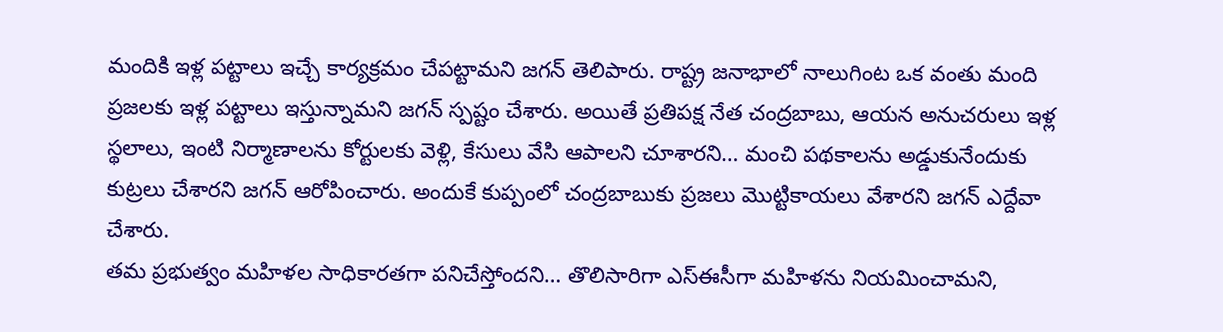మందికి ఇళ్ల పట్టాలు ఇచ్చే కార్యక్రమం చేపట్టామని జగన్ తెలిపారు. రాష్ట్ర జనాభాలో నాలుగింట ఒక వంతు మంది ప్రజలకు ఇళ్ల పట్టాలు ఇస్తున్నామని జగన్ స్పష్టం చేశారు. అయితే ప్రతిపక్ష నేత చంద్రబాబు, ఆయన అనుచరులు ఇళ్ల స్థలాలు, ఇంటి నిర్మాణాలను కోర్టులకు వెళ్లి, కేసులు వేసి ఆపాలని చూశారని… మంచి పథకాలను అడ్డుకునేందుకు కుట్రలు చేశారని జగన్ ఆరోపించారు. అందుకే కుప్పంలో చంద్రబాబుకు ప్రజలు మొట్టికాయలు వేశారని జగన్ ఎద్దేవా చేశారు.
తమ ప్రభుత్వం మహిళల సాధికారతగా పనిచేస్తోందని… తొలిసారిగా ఎస్ఈసీగా మహిళను నియమించామని,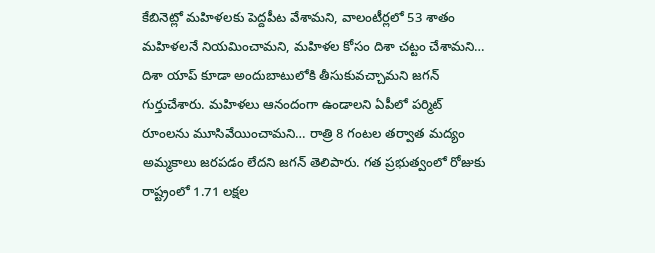కేబినెట్లో మహిళలకు పెద్దపీట వేశామని, వాలంటీర్లలో 53 శాతం మహిళలనే నియమించామని, మహిళల కోసం దిశా చట్టం చేశామని… దిశా యాప్ కూడా అందుబాటులోకి తీసుకువచ్చామని జగన్ గుర్తుచేశారు. మహిళలు ఆనందంగా ఉండాలని ఏపీలో పర్మిట్ రూంలను మూసివేయించామని… రాత్రి 8 గంటల తర్వాత మద్యం అమ్మకాలు జరపడం లేదని జగన్ తెలిపారు. గత ప్రభుత్వంలో రోజుకు రాష్ట్రంలో 1.71 లక్షల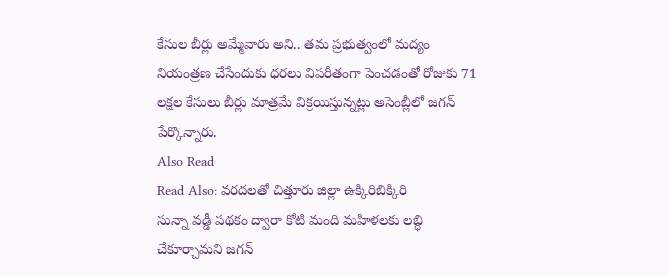కేసుల బీర్లు అమ్మేవారు అని.. తమ ప్రభుత్వంలో మద్యం నియంత్రణ చేసేందుకు ధరలు విపరీతంగా పెంచడంతో రోజుకు 71 లక్షల కేసులు బీర్లు మాత్రమే విక్రయిస్తున్నట్లు అసెంబ్లీలో జగన్ పేర్కొన్నారు.
Also Read
Read Also: వరదలతో చిత్తూరు జిల్లా ఉక్కిరిబిక్కిరి
సున్నా వడ్డీ పథకం ద్వారా కోటి మంది మహిళలకు లబ్ధి చేకూర్చామని జగన్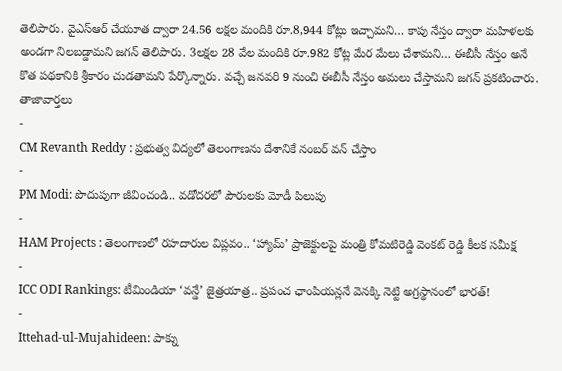తెలిపారు. వైఎస్ఆర్ చేయూత ద్వారా 24.56 లక్షల మందికి రూ.8,944 కోట్లు ఇచ్చామని… కాపు నేస్తం ద్వారా మహిళలకు అండగా నిలబడ్డామని జగన్ తెలిపారు. 3లక్షల 28 వేల మందికి రూ.982 కోట్ల మేర మేలు చేశామని… ఈబీసీ నేస్తం అనే కొత పథకానికి శ్రీకారం చుడతామని పేర్కొన్నారు. వచ్చే జనవరి 9 నుంచి ఈబీసీ నేస్తం అమలు చేస్తామని జగన్ ప్రకటించారు.
తాజావార్తలు
-
CM Revanth Reddy : ప్రభుత్వ విద్యలో తెలంగాణను దేశానికే నంబర్ వన్ చేస్తాం
-
PM Modi: పొదుపుగా జీవించండి.. వడోదరలో పౌరులకు మోడీ పిలుపు
-
HAM Projects : తెలంగాణలో రహదారుల విప్లవం.. ‘హ్యామ్’ ప్రాజెక్టులపై మంత్రి కోమటిరెడ్డి వెంకట్ రెడ్డి కీలక సమీక్ష
-
ICC ODI Rankings: టీమిండియా ‘వన్డే’ జైత్రయాత్ర.. ప్రపంచ ఛాంపియన్లనే వెనక్కి నెట్టి అగ్రస్థానంలో భారత్!
-
Ittehad-ul-Mujahideen: పాక్ను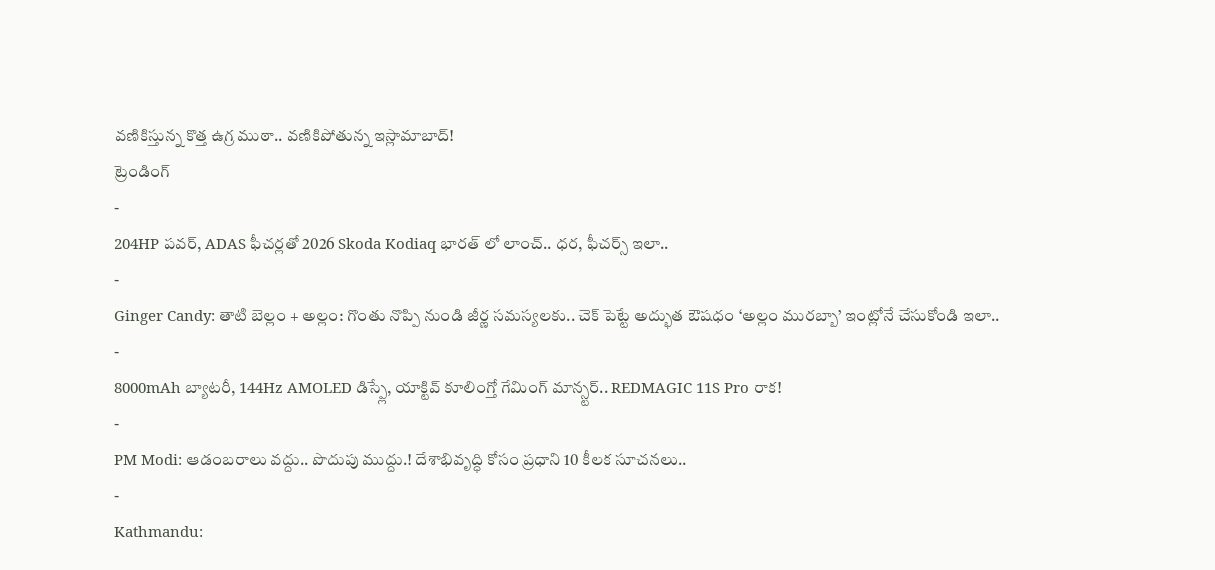వణికిస్తున్న కొత్త ఉగ్ర ముఠా.. వణికిపోతున్న ఇస్లామాబాద్!
ట్రెండింగ్
-
204HP పవర్, ADAS ఫీచర్లతో 2026 Skoda Kodiaq భారత్ లో లాంచ్.. ధర, ఫీచర్స్ ఇలా..
-
Ginger Candy: తాటి బెల్లం + అల్లం: గొంతు నొప్పి నుండి జీర్ణ సమస్యలకు.. చెక్ పెట్టే అద్భుత ఔషధం ‘అల్లం మురబ్బా’ ఇంట్లోనే చేసుకోండి ఇలా..
-
8000mAh బ్యాటరీ, 144Hz AMOLED డిస్ప్లే, యాక్టివ్ కూలింగ్తో గేమింగ్ మాన్స్టర్.. REDMAGIC 11S Pro రాక!
-
PM Modi: ఆడంబరాలు వద్దు.. పొదుపు ముద్దు.! దేశాభివృద్ధి కోసం ప్రధాని 10 కీలక సూచనలు..
-
Kathmandu: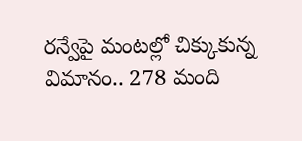రన్వేపై మంటల్లో చిక్కుకున్న విమానం.. 278 మంది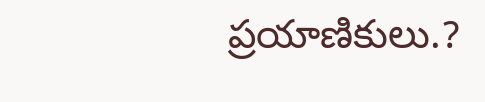ప్రయాణికులు.?